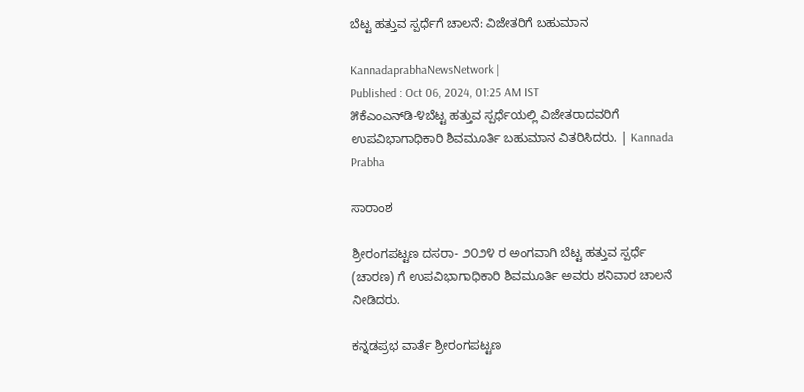ಬೆಟ್ಟ ಹತ್ತುವ ಸ್ಪರ್ಧೆಗೆ ಚಾಲನೆ: ವಿಜೇತರಿಗೆ ಬಹುಮಾನ

KannadaprabhaNewsNetwork |
Published : Oct 06, 2024, 01:25 AM IST
೫ಕೆಎಂಎನ್‌ಡಿ-೪ಬೆಟ್ಟ ಹತ್ತುವ ಸ್ಪರ್ಧೆಯಲ್ಲಿ ವಿಜೇತರಾದವರಿಗೆ ಉಪವಿಭಾಗಾಧಿಕಾರಿ ಶಿವಮೂರ್ತಿ ಬಹುಮಾನ ವಿತರಿಸಿದರು. | Kannada Prabha

ಸಾರಾಂಶ

ಶ್ರೀರಂಗಪಟ್ಟಣ ದಸರಾ- ೨೦೨೪ ರ ಅಂಗವಾಗಿ ಬೆಟ್ಟ ಹತ್ತುವ ಸ್ಪರ್ಧೆ (ಚಾರಣ) ಗೆ ಉಪವಿಭಾಗಾಧಿಕಾರಿ ಶಿವಮೂರ್ತಿ ಅವರು ಶನಿವಾರ ಚಾಲನೆ ನೀಡಿದರು.

ಕನ್ನಡಪ್ರಭ ವಾರ್ತೆ ಶ್ರೀರಂಗಪಟ್ಟಣ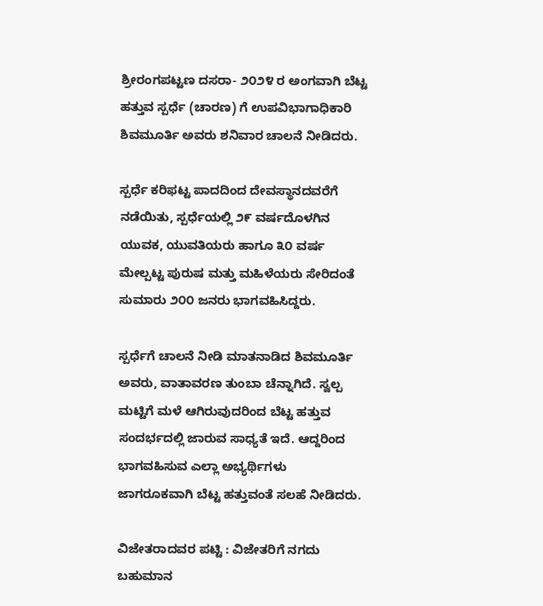ಶ್ರೀರಂಗಪಟ್ಟಣ ದಸರಾ- ೨೦೨೪ ರ ಅಂಗವಾಗಿ ಬೆಟ್ಟ ಹತ್ತುವ ಸ್ಪರ್ಧೆ (ಚಾರಣ) ಗೆ ಉಪವಿಭಾಗಾಧಿಕಾರಿ ಶಿವಮೂರ್ತಿ ಅವರು ಶನಿವಾರ ಚಾಲನೆ ನೀಡಿದರು.

ಸ್ಪರ್ಧೆ ಕರಿಫಟ್ಟ ಪಾದದಿಂದ ದೇವಸ್ಥಾನದವರೆಗೆ ನಡೆಯಿತು, ಸ್ಪರ್ಧೆಯಲ್ಲಿ ೨೯ ವರ್ಷದೊಳಗಿನ ಯುವಕ, ಯುವತಿಯರು ಹಾಗೂ ೩೦ ವರ್ಷ ಮೇಲ್ಪಟ್ಟ ಪುರುಷ ಮತ್ತು ಮಹಿಳೆಯರು ಸೇರಿದಂತೆ ಸುಮಾರು ೨೦೦ ಜನರು ಭಾಗವಹಿಸಿದ್ದರು.

ಸ್ಪರ್ಧೆಗೆ ಚಾಲನೆ ನೀಡಿ ಮಾತನಾಡಿದ ಶಿವಮೂರ್ತಿ ಅವರು, ವಾತಾವರಣ ತುಂಬಾ ಚೆನ್ನಾಗಿದೆ. ಸ್ವಲ್ಪ ಮಟ್ಟಿಗೆ ಮಳೆ ಆಗಿರುವುದರಿಂದ ಬೆಟ್ಟ ಹತ್ತುವ ಸಂದರ್ಭದಲ್ಲಿ ಜಾರುವ ಸಾಧ್ಯತೆ ಇದೆ. ಆದ್ದರಿಂದ ಭಾಗವಹಿಸುವ ಎಲ್ಲಾ ಅಭ್ಯರ್ಥಿಗಳು ಜಾಗರೂಕವಾಗಿ ಬೆಟ್ಟ ಹತ್ತುವಂತೆ ಸಲಹೆ ನೀಡಿದರು.

ವಿಜೇತರಾದವರ ಪಟ್ಟಿ : ವಿಜೇತರಿಗೆ ನಗದು ಬಹುಮಾನ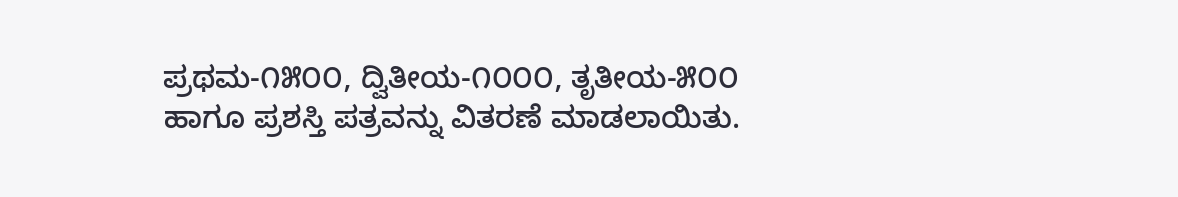ಪ್ರಥಮ-೧೫೦೦, ದ್ವಿತೀಯ-೧೦೦೦, ತೃತೀಯ-೫೦೦ ಹಾಗೂ ಪ್ರಶಸ್ತಿ ಪತ್ರವನ್ನು ವಿತರಣೆ ಮಾಡಲಾಯಿತು.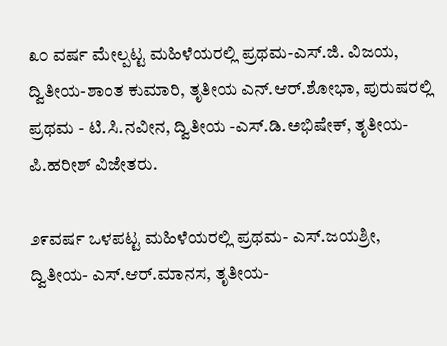೩೦ ವರ್ಷ ಮೇಲ್ಪಟ್ಟ ಮಹಿಳೆಯರಲ್ಲಿ ಪ್ರಥಮ-ಎಸ್.ಜಿ. ವಿಜಯ, ದ್ವಿತೀಯ-ಶಾಂತ ಕುಮಾರಿ, ತೃತೀಯ ಎನ್.ಆರ್.ಶೋಭಾ, ಪುರುಷರಲ್ಲಿ ಪ್ರಥಮ - ಟಿ.ಸಿ.ನವೀನ, ದ್ವಿತೀಯ -ಎಸ್.ಡಿ.ಅಭಿಷೇಕ್, ತೃತೀಯ-ಪಿ.ಹರೀಶ್ ವಿಜೇತರು.

೨೯ವರ್ಷ ಒಳಪಟ್ಟ ಮಹಿಳೆಯರಲ್ಲಿ ಪ್ರಥಮ- ಎಸ್.ಜಯಶ್ರೀ, ದ್ವಿತೀಯ- ಎಸ್.ಆರ್.ಮಾನಸ, ತೃತೀಯ-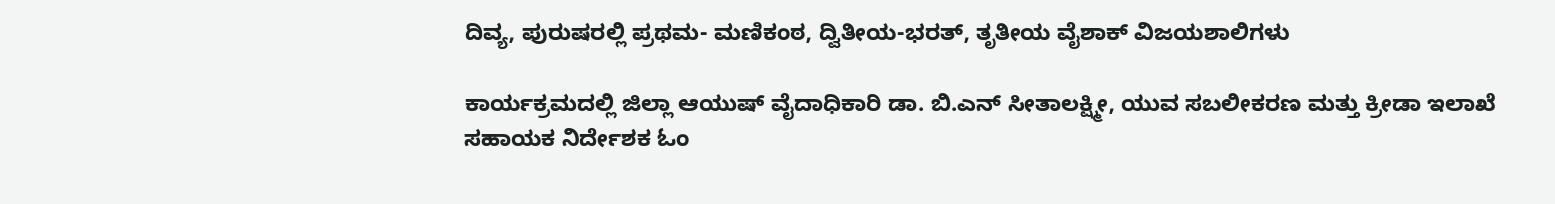ದಿವ್ಯ, ಪುರುಷರಲ್ಲಿ ಪ್ರಥಮ- ಮಣಿಕಂಠ, ದ್ವಿತೀಯ-ಭರತ್, ತೃತೀಯ ವೈಶಾಕ್ ವಿಜಯಶಾಲಿಗಳು

ಕಾರ್ಯಕ್ರಮದಲ್ಲಿ ಜಿಲ್ಲಾ ಆಯುಷ್ ವೈದಾಧಿಕಾರಿ ಡಾ. ಬಿ.ಎನ್ ಸೀತಾಲಕ್ಷ್ಮೀ, ಯುವ ಸಬಲೀಕರಣ ಮತ್ತು ಕ್ರೀಡಾ ಇಲಾಖೆ ಸಹಾಯಕ ನಿರ್ದೇಶಕ ಓಂ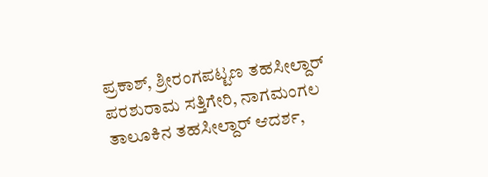ಪ್ರಕಾಶ್, ಶ್ರೀರಂಗಪಟ್ಟಣ ತಹಸೀಲ್ದಾರ್ ಪರಶುರಾಮ ಸತ್ತಿಗೇರಿ, ನಾಗಮಂಗಲ ತಾಲೂಕಿನ ತಹಸೀಲ್ದಾರ್ ಆದರ್ಶ,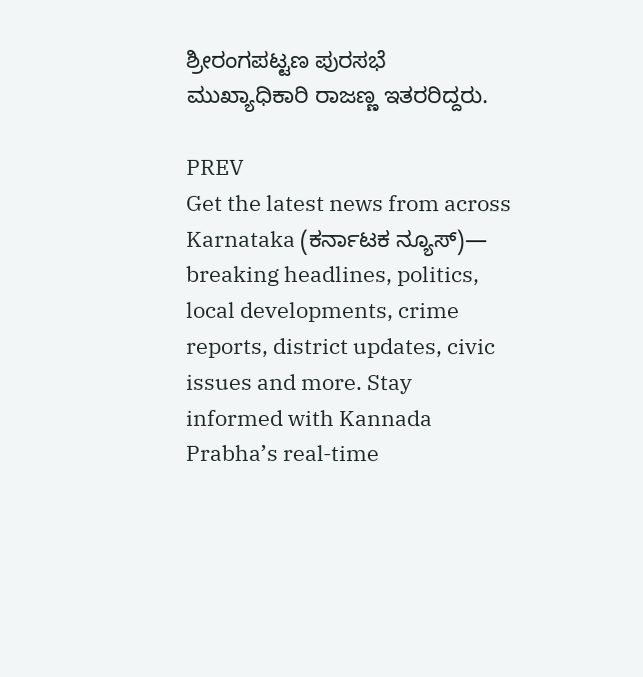ಶ್ರೀರಂಗಪಟ್ಟಣ ಪುರಸಭೆ ಮುಖ್ಯಾಧಿಕಾರಿ ರಾಜಣ್ಣ ಇತರರಿದ್ದರು.

PREV
Get the latest news from across Karnataka (ಕರ್ನಾಟಕ ನ್ಯೂಸ್)— breaking headlines, politics, local developments, crime reports, district updates, civic issues and more. Stay informed with Kannada Prabha’s real‑time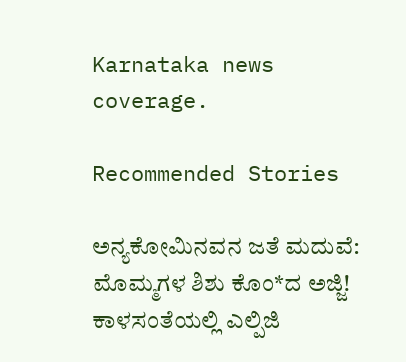Karnataka news coverage.

Recommended Stories

ಅನ್ಯಕೋಮಿನವನ ಜತೆ ಮದುವೆ: ಮೊಮ್ಮಗಳ ಶಿಶು ಕೊಂ*ದ ಅಜ್ಜಿ!
ಕಾಳಸಂತೆಯಲ್ಲಿ ಎಲ್ಪಿಜಿ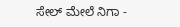ಸೇಲ್‌ ಮೇಲೆ ನಿಗಾ -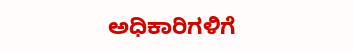ಅಧಿಕಾರಿಗಳಿಗೆ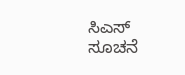ಸಿಎಸ್‌ ಸೂಚನೆ